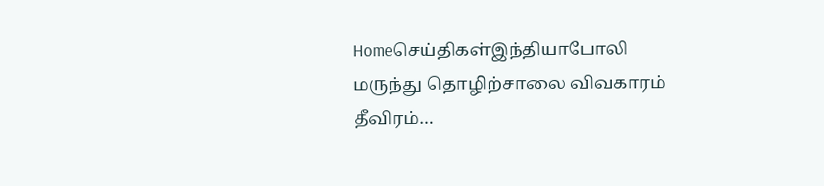Homeசெய்திகள்இந்தியாபோலி மருந்து தொழிற்சாலை விவகாரம் தீவிரம்…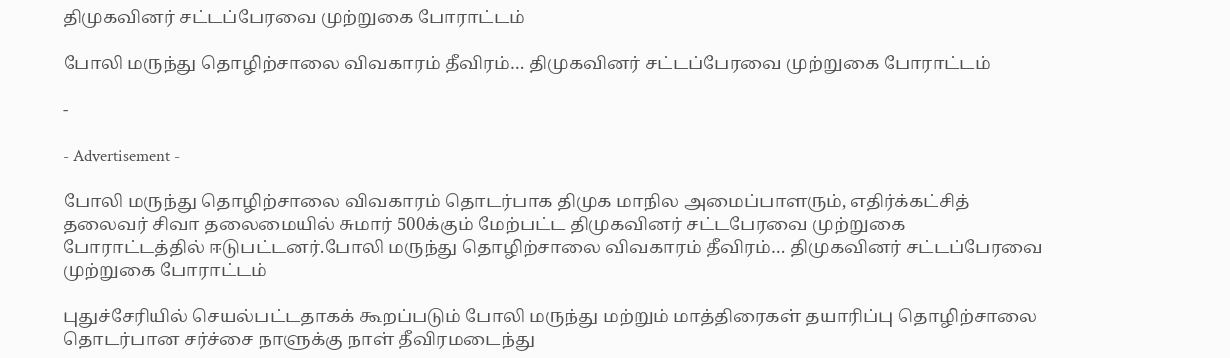திமுகவினர் சட்டப்பேரவை முற்றுகை போராட்டம்

போலி மருந்து தொழிற்சாலை விவகாரம் தீவிரம்… திமுகவினர் சட்டப்பேரவை முற்றுகை போராட்டம்

-

- Advertisement -

போலி மருந்து தொழிற்சாலை விவகாரம் தொடர்பாக திமுக மாநில அமைப்பாளரும், எதிர்க்கட்சித் தலைவர் சிவா தலைமையில் சுமார் 500க்கும் மேற்பட்ட திமுகவினர் சட்டபேரவை முற்றுகை போராட்டத்தில் ஈடுபட்டனர்.போலி மருந்து தொழிற்சாலை விவகாரம் தீவிரம்… திமுகவினர் சட்டப்பேரவை முற்றுகை போராட்டம்

புதுச்சேரியில் செயல்பட்டதாகக் கூறப்படும் போலி மருந்து மற்றும் மாத்திரைகள் தயாரிப்பு தொழிற்சாலை தொடர்பான சர்ச்சை நாளுக்கு நாள் தீவிரமடைந்து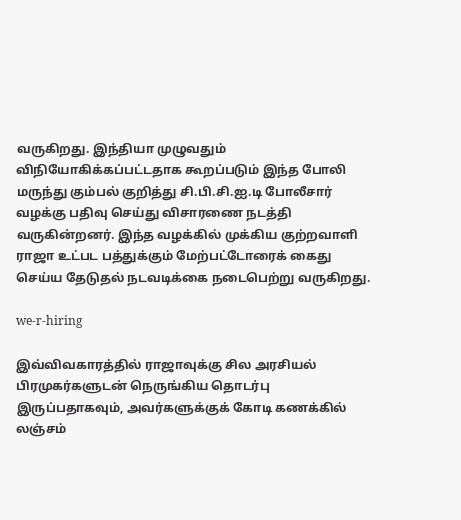வருகிறது. இந்தியா முழுவதும் விநியோகிக்கப்பட்டதாக கூறப்படும் இந்த போலி மருந்து கும்பல் குறித்து சி.பி.சி.ஐ.டி போலீசார் வழக்கு பதிவு செய்து விசாரணை நடத்தி வருகின்றனர். இந்த வழக்கில் முக்கிய குற்றவாளி ராஜா உட்பட பத்துக்கும் மேற்பட்டோரைக் கைது செய்ய தேடுதல் நடவடிக்கை நடைபெற்று வருகிறது.

we-r-hiring

இவ்விவகாரத்தில் ராஜாவுக்கு சில அரசியல் பிரமுகர்களுடன் நெருங்கிய தொடர்பு இருப்பதாகவும், அவர்களுக்குக் கோடி கணக்கில் லஞ்சம்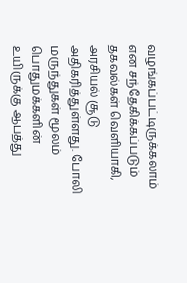வழங்கப்பட்டிருக்கலாம் என சந்தேகிக்கப்படும் தகவல்கள் வெளியாகி, அரசியல் சூடு அதிகரித்துள்ளது. போலி மருந்துகள் மூலம் பொதுமக்களின் உயிருக்கு ஆபத்து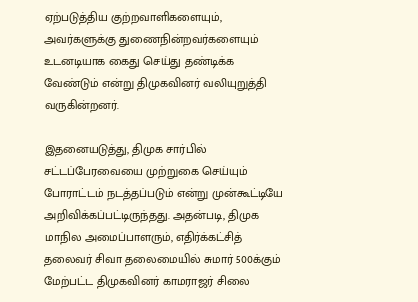ஏற்படுத்திய குற்றவாளிகளையும், அவர்களுக்கு துணைநின்றவர்களையும் உடனடியாக கைது செய்து தண்டிக்க வேண்டும் என்று திமுகவினர் வலியுறுத்தி வருகின்றனர்.

இதனையடுத்து, திமுக சார்பில் சட்டப்பேரவையை முற்றுகை செய்யும் போராட்டம் நடத்தப்படும் என்று முன்கூட்டியே அறிவிக்கப்பட்டிருந்தது. அதன்படி, திமுக மாநில அமைப்பாளரும், எதிர்க்கட்சித் தலைவர் சிவா தலைமையில் சுமார் 500க்கும் மேற்பட்ட திமுகவினர் காமராஜர் சிலை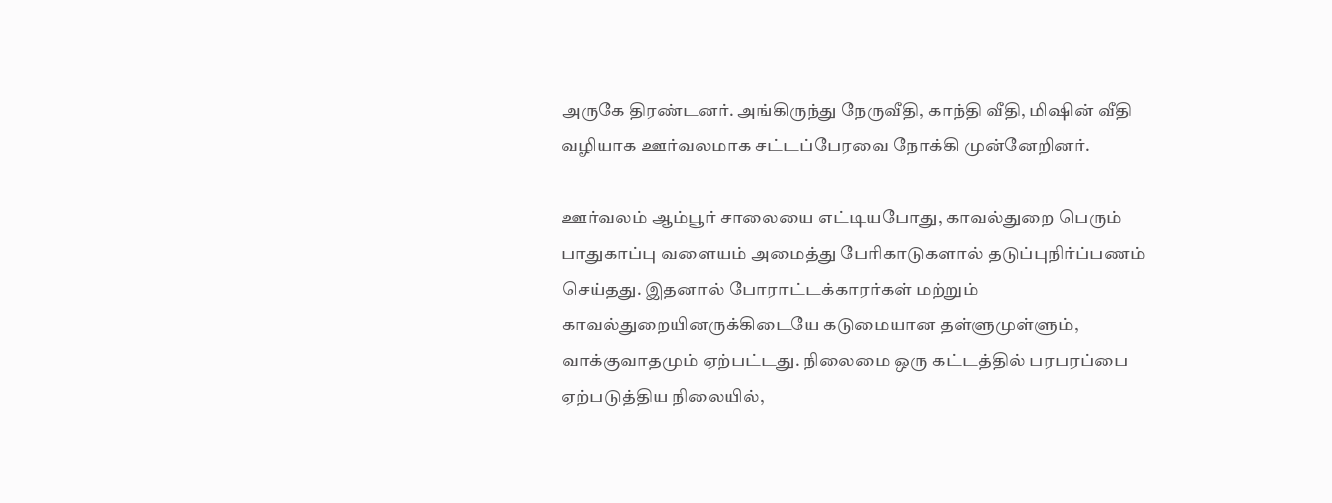அருகே திரண்டனர். அங்கிருந்து நேருவீதி, காந்தி வீதி, மிஷின் வீதி வழியாக ஊர்வலமாக சட்டப்பேரவை நோக்கி முன்னேறினர்.

ஊர்வலம் ஆம்பூர் சாலையை எட்டியபோது, காவல்துறை பெரும் பாதுகாப்பு வளையம் அமைத்து பேரிகாடுகளால் தடுப்புநிர்ப்பணம் செய்தது. இதனால் போராட்டக்காரர்கள் மற்றும் காவல்துறையினருக்கிடையே கடுமையான தள்ளுமுள்ளும், வாக்குவாதமும் ஏற்பட்டது. நிலைமை ஒரு கட்டத்தில் பரபரப்பை ஏற்படுத்திய நிலையில்,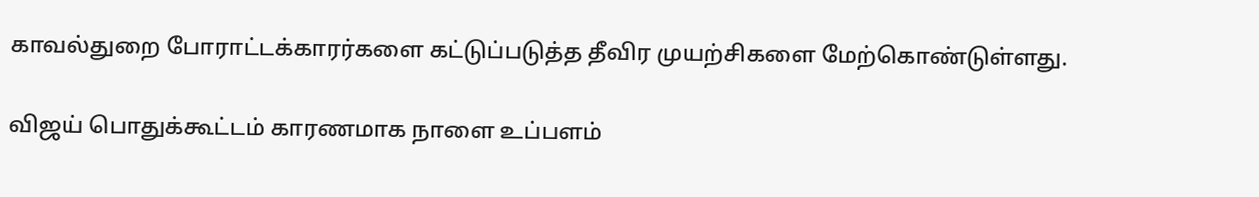காவல்துறை போராட்டக்காரர்களை கட்டுப்படுத்த தீவிர முயற்சிகளை மேற்கொண்டுள்ளது.

விஜய் பொதுக்கூட்டம் காரணமாக நாளை உப்பளம்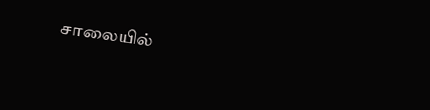சாலையில்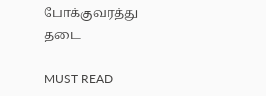போக்குவரத்து தடை

MUST READ